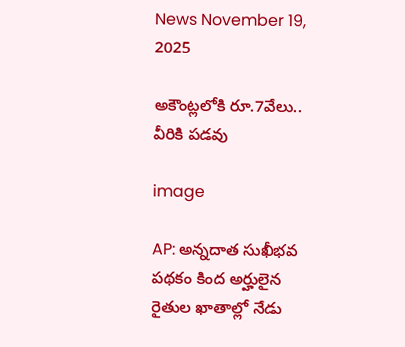News November 19, 2025

అకౌంట్లలోకి రూ.7వేలు.. వీరికి పడవు

image

AP: అన్నదాత సుఖీభవ పథకం కింద అర్హులైన రైతుల ఖాతాల్లో నేడు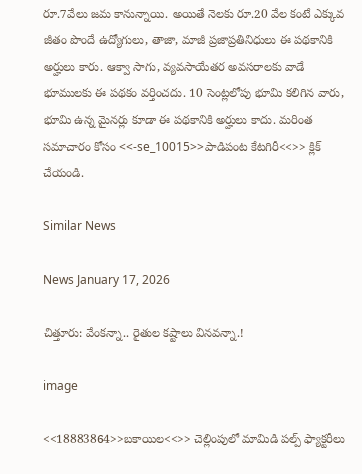రూ.7వేలు జమ కానున్నాయి. అయితే నెలకు రూ.20 వేల కంటే ఎక్కువ జీతం పొందే ఉద్యోగులు, తాజా, మాజీ ప్రజాప్రతినిధులు ఈ పథకానికి అర్హులు కారు. ఆక్వా సాగు, వ్యవసాయేతర అవసరాలకు వాడే భూములకు ఈ పథకం వర్తించదు. 10 సెంట్లలోపు భూమి కలిగిన వారు, భూమి ఉన్న మైనర్లు కూడా ఈ పథకానికి అర్హులు కాదు. మరింత సమాచారం కోసం <<-se_10015>>పాడిపంట కేటగిరీ<<>> క్లిక్ చేయండి.

Similar News

News January 17, 2026

చిత్తూరు: వేంకన్నా.. రైతుల కష్టాలు వినవన్నా.!

image

<<18883864>>బకాయిల<<>> చెల్లింపులో మామిడి పల్ప్ ఫ్యాక్టరీలు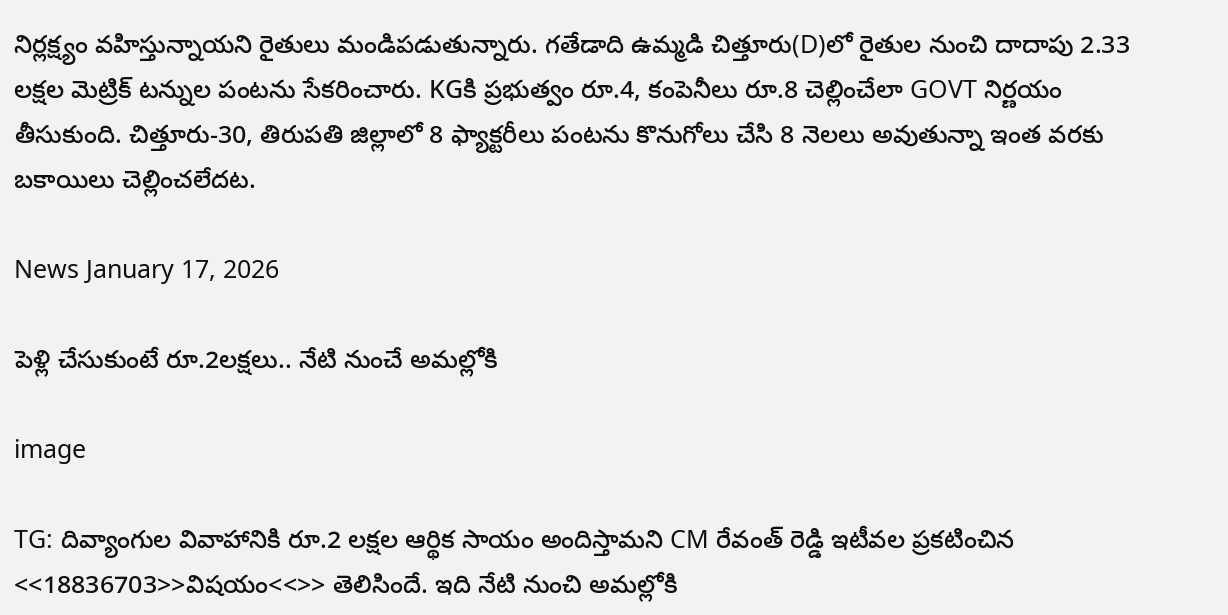నిర్లక్ష్యం వహిస్తున్నాయని రైతులు మండిపడుతున్నారు. గతేడాది ఉమ్మడి చిత్తూరు(D)లో రైతుల నుంచి దాదాపు 2.33 లక్షల మెట్రిక్ టన్నుల పంటను సేకరించారు. KGకి ప్రభుత్వం రూ.4, కంపెనీలు రూ.8 చెల్లించేలా GOVT నిర్ణయం తీసుకుంది. చిత్తూరు-30, తిరుపతి జిల్లాలో 8 ఫ్యాక్టరీలు పంటను కొనుగోలు చేసి 8 నెలలు అవుతున్నా ఇంత వరకు బకాయిలు చెల్లించలేదట.

News January 17, 2026

పెళ్లి చేసుకుంటే రూ.2లక్షలు.. నేటి నుంచే అమల్లోకి

image

TG: దివ్యాంగుల వివాహానికి రూ.2 లక్షల ఆర్థిక సాయం అందిస్తామని CM రేవంత్ రెడ్డి ఇటీవల ప్రకటించిన <<18836703>>విషయం<<>> తెలిసిందే. ఇది నేటి నుంచి అమల్లోకి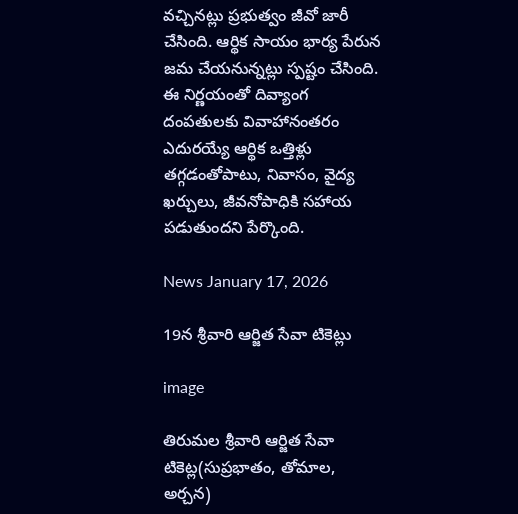వచ్చినట్లు ప్రభుత్వం జీవో జారీ చేసింది. ఆర్థిక సాయం భార్య పేరున జమ చేయనున్నట్లు స్పష్టం చేసింది. ఈ నిర్ణయంతో దివ్యాంగ దంపతులకు వివాహానంతరం ఎదురయ్యే ఆర్థిక ఒత్తిళ్లు తగ్గడంతోపాటు, నివాసం, వైద్య ఖర్చులు, జీవనోపాధికి సహాయ పడుతుందని పేర్కొంది.

News January 17, 2026

19న శ్రీ‌వారి ఆర్జిత సేవా టికెట్లు

image

తిరుమ‌ల శ్రీ‌వారి ఆర్జిత సేవా టికెట్ల(సుప్రభాతం, తోమాల, అర్చన)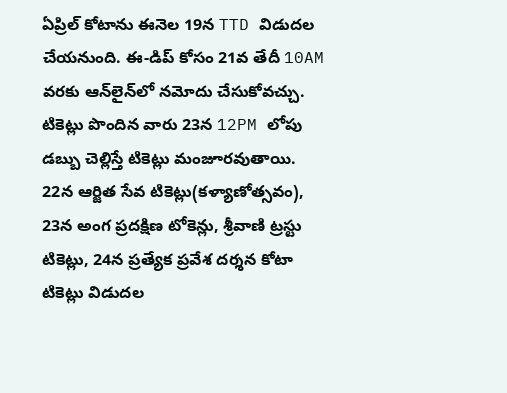ఏప్రిల్ కోటాను ఈనెల 19న TTD విడుదల చేయ‌నుంది. ఈ-డిప్ కోసం 21వ తేదీ 10AM వరకు ఆన్‌లైన్‌లో నమోదు చేసుకోవచ్చు. టికెట్లు పొందిన వారు 23న 12PM లోపు డబ్బు చెల్లిస్తే టికెట్లు మంజూరవుతాయి. 22న ఆర్జిత సేవ టికెట్లు(కళ్యాణోత్సవం), 23న అంగ ప్రదక్షిణ టోకెన్లు, శ్రీవాణి ట్రస్టు టికెట్లు, 24న ప్రత్యేక ప్రవేశ దర్శన కోటా టికెట్లు విడుదల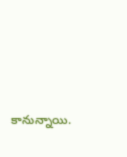కానున్నాయి.